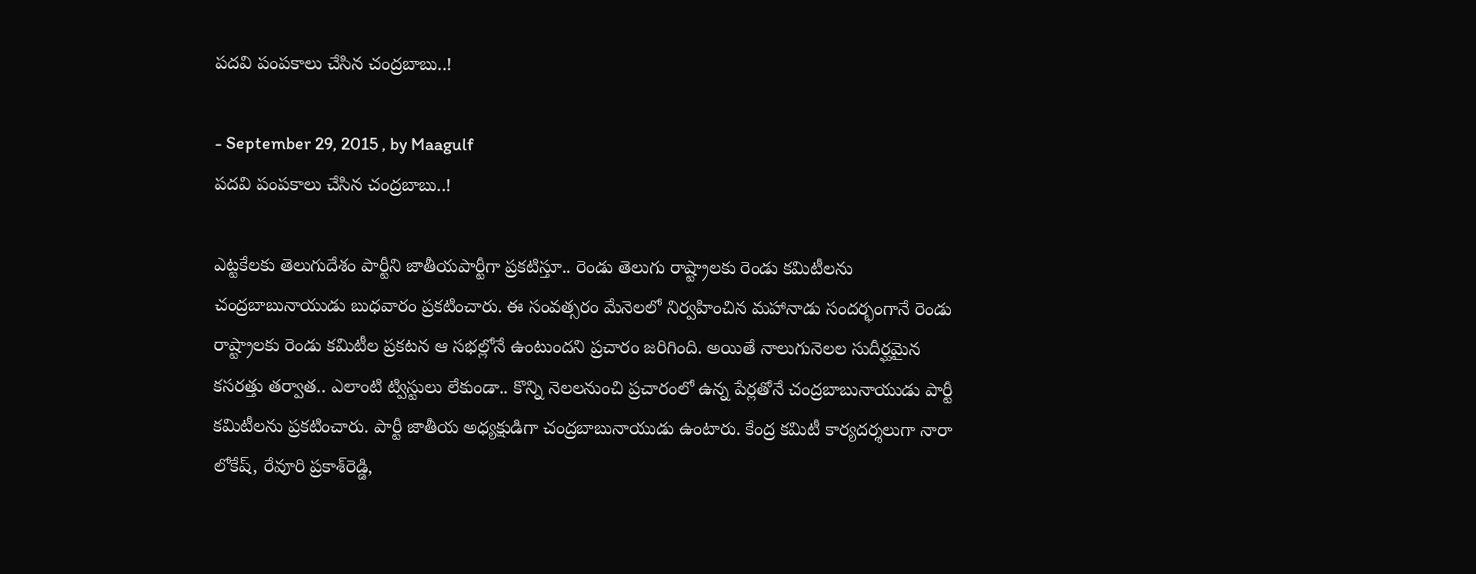పదవి పంపకాలు చేసిన చంద్రబాబు..!

- September 29, 2015 , by Maagulf
పదవి పంపకాలు చేసిన చంద్రబాబు..!

ఎట్టకేలకు తెలుగుదేశం పార్టీని జాతీయపార్టీగా ప్రకటిస్తూ.. రెండు తెలుగు రాష్ట్రాలకు రెండు కమిటీలను చంద్రబాబునాయుడు బుధవారం ప్రకటించారు. ఈ సంవత్సరం మేనెలలో నిర్వహించిన మహానాడు సందర్భంగానే రెండు రాష్ట్రాలకు రెండు కమిటీల ప్రకటన ఆ సభల్లోనే ఉంటుందని ప్రచారం జరిగింది. అయితే నాలుగునెలల సుదీర్ఘమైన కసరత్తు తర్వాత.. ఎలాంటి ట్విస్టులు లేకుండా.. కొన్ని నెలలనుంచి ప్రచారంలో ఉన్న పేర్లతోనే చంద్రబాబునాయుడు పార్టీ కమిటీలను ప్రకటించారు. పార్టీ జాతీయ అధ్యక్షుడిగా చంద్రబాబునాయుడు ఉంటారు. కేంద్ర కమిటీ కార్యదర్శలుగా నారా లోకేష్‌, రేవూరి ప్రకాశ్‌రెడ్డి,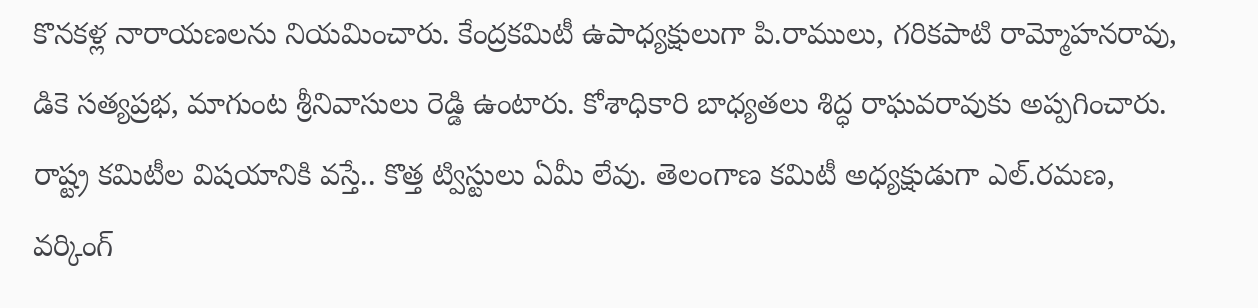కొనకళ్ల నారాయణలను నియమించారు. కేంద్రకమిటీ ఉపాధ్యక్షులుగా పి.రాములు, గరికపాటి రామ్మోహనరావు, డికె సత్యప్రభ, మాగుంట శ్రీనివాసులు రెడ్డి ఉంటారు. కోశాధికారి బాధ్యతలు శిద్ధ రాఘవరావుకు అప్పగించారు. రాష్ట్ర కమిటీల విషయానికి వస్తే.. కొత్త ట్విస్టులు ఏమీ లేవు. తెలంగాణ కమిటీ అధ్యక్షుడుగా ఎల్‌.రమణ, వర్కింగ్‌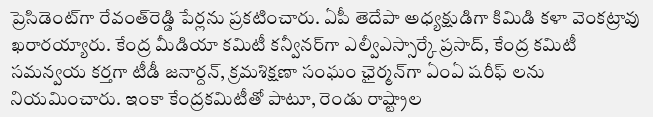ప్రెసిడెంట్‌గా రేవంత్‌రెడ్డి పేర్లను ప్రకటించారు. ఏపీ తెదేపా అధ్యక్షుడిగా కిమిడి కళా వెంకట్రావు ఖరారయ్యారు. కేంద్ర మీడియా కమిటీ కన్వీనర్‌గా ఎల్వీఎస్సార్కే ప్రసాద్‌, కేంద్ర కమిటీ సమన్వయ కర్తగా టీడీ జనార్దన్‌, క్రమశిక్షణా సంఘం ఛైర్మన్‌గా ఏంఏ షరీఫ్‌ లను నియమించారు. ఇంకా కేంద్రకమిటీతో పాటూ, రెండు రాష్ట్రాల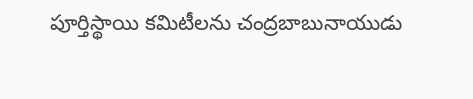పూర్తిస్థాయి కమిటీలను చంద్రబాబునాయుడు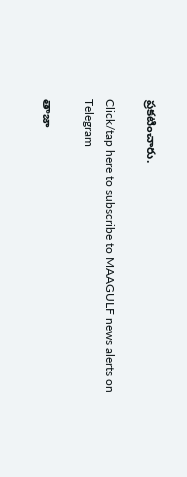ప్రకటించారు.

Click/tap here to subscribe to MAAGULF news alerts on Telegram

తాజా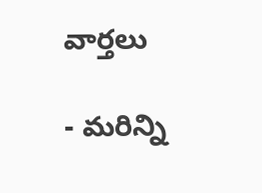వార్తలు

- మరిన్ని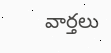వార్తలు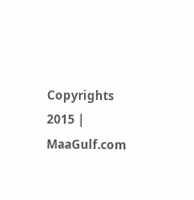Copyrights 2015 | MaaGulf.com